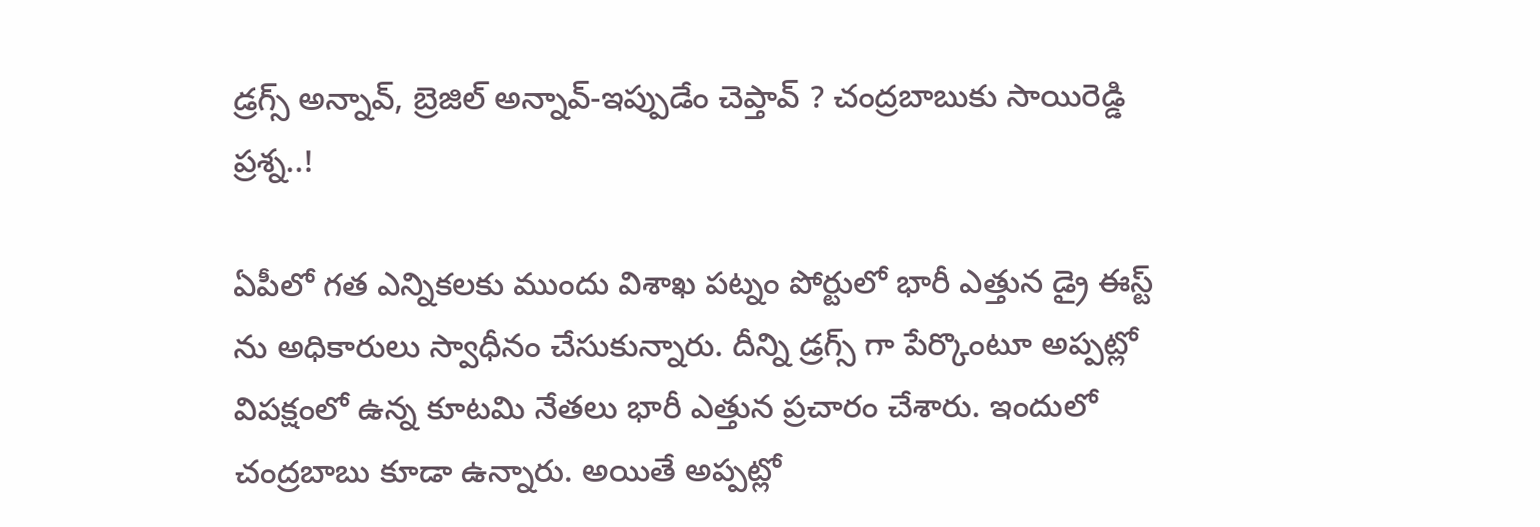డ్రగ్స్ అన్నావ్, బ్రెజిల్ అన్నావ్-ఇప్పుడేం చెప్తావ్ ? చంద్రబాబుకు సాయిరెడ్డి ప్రశ్న..!

ఏపీలో గత ఎన్నికలకు ముందు విశాఖ పట్నం పోర్టులో భారీ ఎత్తున డ్రై ఈస్ట్ ను అధికారులు స్వాధీనం చేసుకున్నారు. దీన్ని డ్రగ్స్ గా పేర్కొంటూ అప్పట్లో విపక్షంలో ఉన్న కూటమి నేతలు భారీ ఎత్తున ప్రచారం చేశారు. ఇందులో చంద్రబాబు కూడా ఉన్నారు. అయితే అప్పట్లో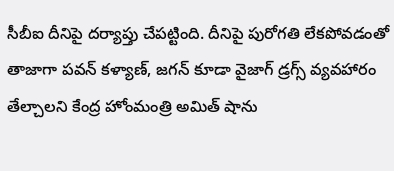సీబీఐ దీనిపై దర్యాప్తు చేపట్టింది. దీనిపై పురోగతి లేకపోవడంతో తాజాగా పవన్ కళ్యాణ్, జగన్ కూడా వైజాగ్ డ్రగ్స్ వ్యవహారం తేల్చాలని కేంద్ర హోంమంత్రి అమిత్ షాను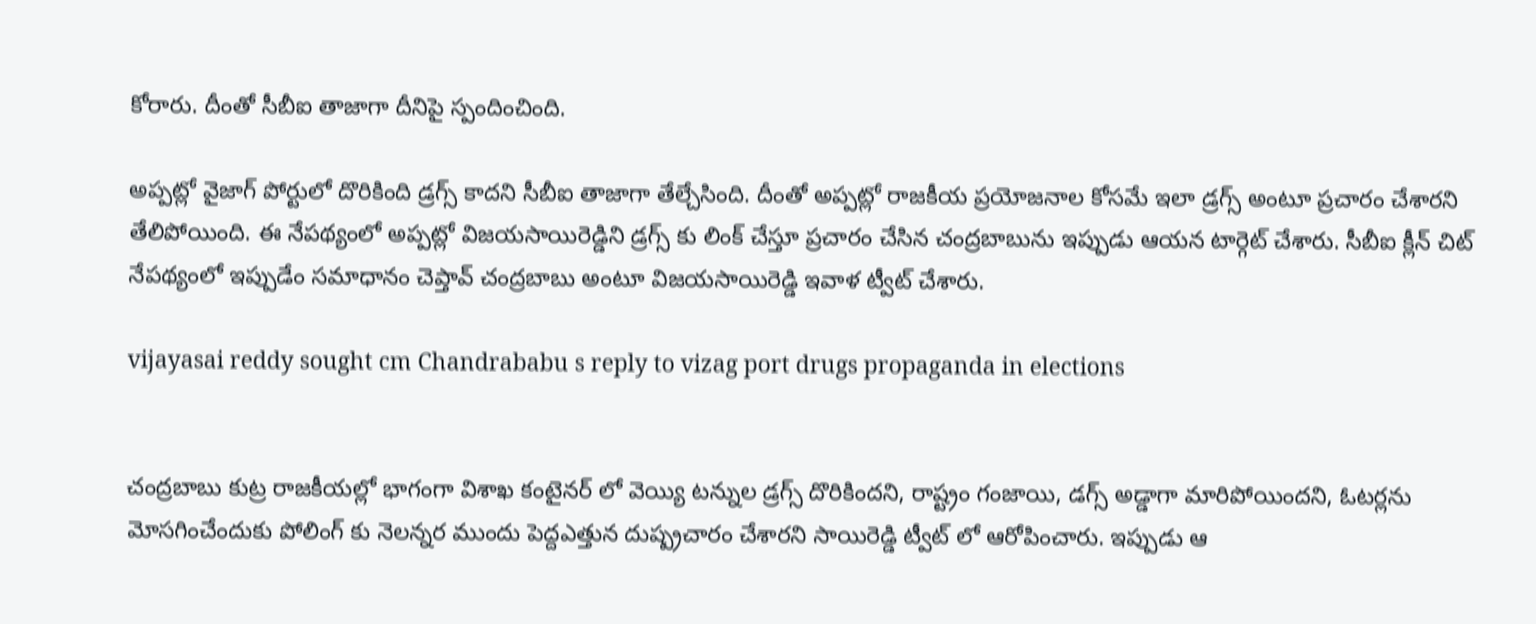కోరారు. దీంతో సీబీఐ తాజాగా దీనిపై స్పందించింది.

అప్పట్లో వైజాగ్ పోర్టులో దొరికింది డ్రగ్స్ కాదని సీబీఐ తాజాగా తేల్చేసింది. దీంతో అప్పట్లో రాజకీయ ప్రయోజనాల కోసమే ఇలా డ్రగ్స్ అంటూ ప్రచారం చేశారని తేలిపోయింది. ఈ నేపథ్యంలో అప్పట్లో విజయసాయిరెడ్డిని డ్రగ్స్ కు లింక్ చేస్తూ ప్రచారం చేసిన చంద్రబాబును ఇప్పుడు ఆయన టార్గెట్ చేశారు. సీబీఐ క్లీన్ చిట్ నేపథ్యంలో ఇప్పుడేం సమాధానం చెప్తావ్ చంద్రబాబు అంటూ విజయసాయిరెడ్డి ఇవాళ ట్వీట్ చేశారు.

vijayasai reddy sought cm Chandrababu s reply to vizag port drugs propaganda in elections


చంద్రబాబు కుట్ర రాజకీయల్లో భాగంగా విశాఖ కంటైనర్ లో వెయ్యి టన్నుల డ్రగ్స్ దొరికిందని, రాష్ట్రం గంజాయి, డగ్స్ అడ్డాగా మారిపోయిందని, ఓటర్లను మోసగించేందుకు పోలింగ్ కు నెలన్నర ముందు పెద్దఎత్తున దుష్ప్రచారం చేశారని సాయిరెడ్డి ట్వీట్ లో ఆరోపించారు. ఇప్పుడు ఆ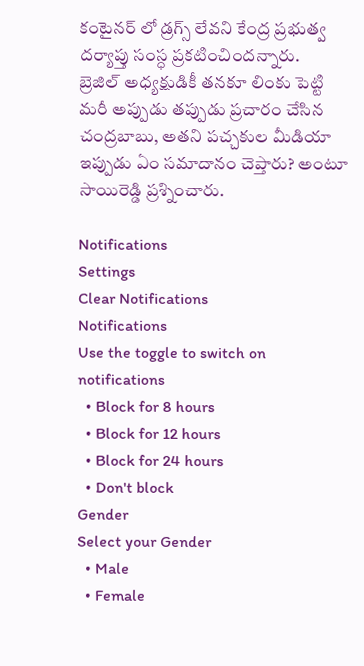కంటైనర్ లో డ్రగ్స్ లేవని కేంద్ర ప్రభుత్వ దర్యాప్తు సంస్ధ ప్రకటించిందన్నారు.
బ్రెజిల్ అధ్యక్షుడికీ తనకూ లింకు పెట్టి మరీ అప్పుడు తప్పుడు ప్రచారం చేసిన చంద్రబాబు, అతని పచ్చకుల మీడియా ఇప్పుడు ఏం సమాదానం చెప్తారు? అంటూ సాయిరెడ్డి ప్రశ్నించారు.

Notifications
Settings
Clear Notifications
Notifications
Use the toggle to switch on notifications
  • Block for 8 hours
  • Block for 12 hours
  • Block for 24 hours
  • Don't block
Gender
Select your Gender
  • Male
  • Female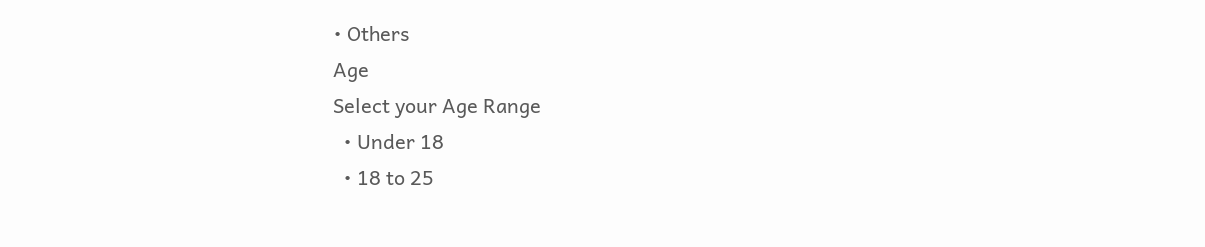• Others
Age
Select your Age Range
  • Under 18
  • 18 to 25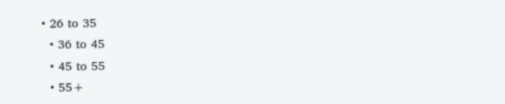• 26 to 35
  • 36 to 45
  • 45 to 55
  • 55+